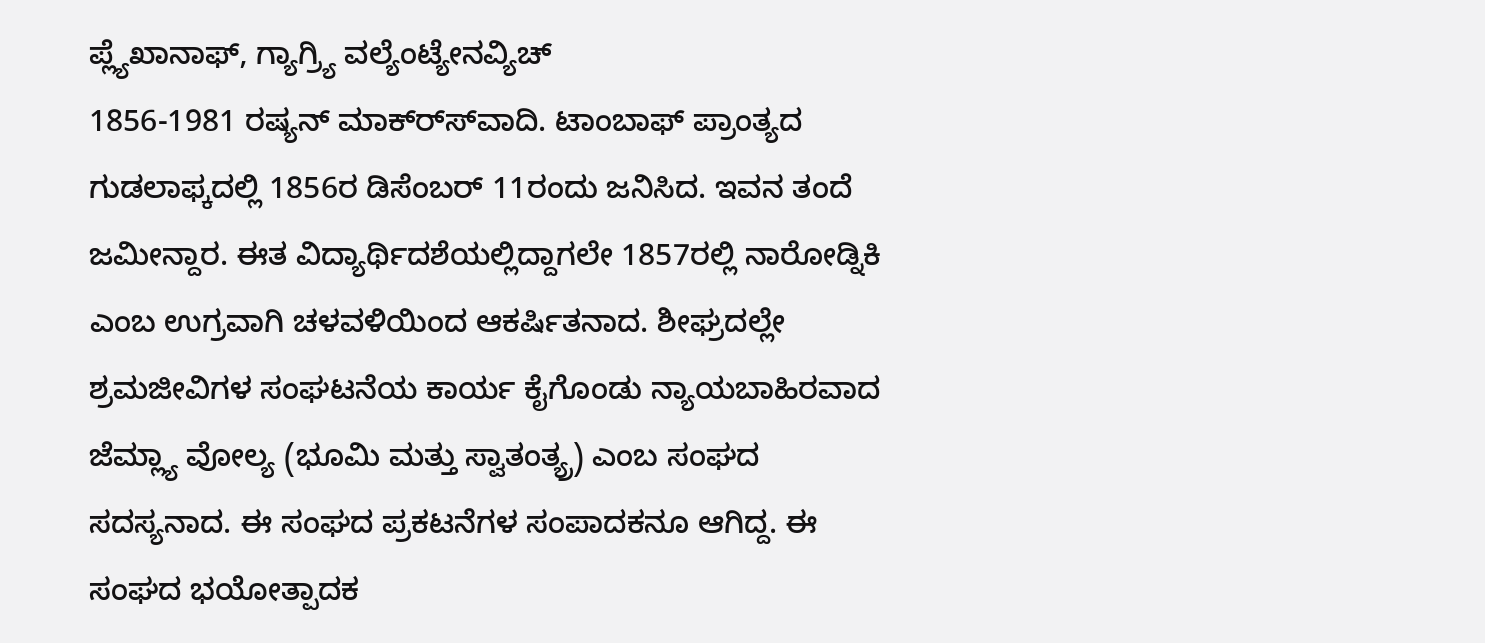ಪ್ಲ್ಯೆಖಾನಾಫ್, ಗ್ಯಾಗ್ರ್ಯಿ ವಲ್ಯೆಂಟ್ಯೇನವ್ಯಿಚ್
1856-1981 ರಷ್ಯನ್ ಮಾಕ್ರ್ಸ್‍ವಾದಿ. ಟಾಂಬಾಫ್ ಪ್ರಾಂತ್ಯದ ಗುಡಲಾಫ್ಕದಲ್ಲಿ 1856ರ ಡಿಸೆಂಬರ್ 11ರಂದು ಜನಿಸಿದ. ಇವನ ತಂದೆ ಜಮೀನ್ದಾರ. ಈತ ವಿದ್ಯಾರ್ಥಿದಶೆಯಲ್ಲಿದ್ದಾಗಲೇ 1857ರಲ್ಲಿ ನಾರೋಡ್ನಿಕಿ ಎಂಬ ಉಗ್ರವಾಗಿ ಚಳವಳಿಯಿಂದ ಆಕರ್ಷಿತನಾದ. ಶೀಘ್ರದಲ್ಲೇ ಶ್ರಮಜೀವಿಗಳ ಸಂಘಟನೆಯ ಕಾರ್ಯ ಕೈಗೊಂಡು ನ್ಯಾಯಬಾಹಿರವಾದ ಜೆಮ್ಲ್ಯಾ ವೋಲ್ಯ (ಭೂಮಿ ಮತ್ತು ಸ್ವಾತಂತ್ಯ್ರ) ಎಂಬ ಸಂಘದ ಸದಸ್ಯನಾದ. ಈ ಸಂಘದ ಪ್ರಕಟನೆಗಳ ಸಂಪಾದಕನೂ ಆಗಿದ್ದ. ಈ ಸಂಘದ ಭಯೋತ್ಪಾದಕ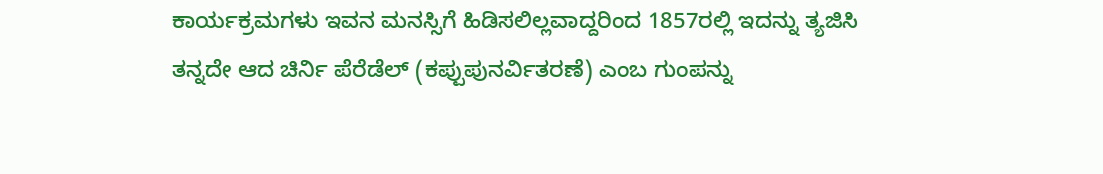ಕಾರ್ಯಕ್ರಮಗಳು ಇವನ ಮನಸ್ಸಿಗೆ ಹಿಡಿಸಲಿಲ್ಲವಾದ್ದರಿಂದ 1857ರಲ್ಲಿ ಇದನ್ನು ತ್ಯಜಿಸಿ ತನ್ನದೇ ಆದ ಚಿರ್ನಿ ಪೆರೆಡೆಲ್ (ಕಪ್ಪುಪುನರ್ವಿತರಣೆ) ಎಂಬ ಗುಂಪನ್ನು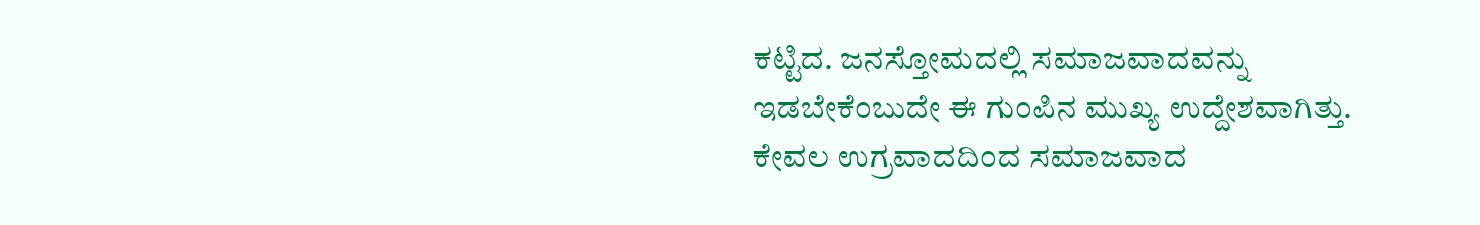ಕಟ್ಟಿದ. ಜನಸ್ತೋಮದಲ್ಲಿ ಸಮಾಜವಾದವನ್ನು ಇಡಬೇಕೆಂಬುದೇ ಈ ಗುಂಪಿನ ಮುಖ್ಯ ಉದ್ದೇಶವಾಗಿತ್ತು. ಕೇವಲ ಉಗ್ರವಾದದಿಂದ ಸಮಾಜವಾದ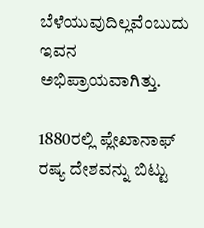ಬೆಳೆಯುವುದಿಲ್ಲವೆಂಬುದು ಇವನ ಅಭಿಪ್ರಾಯವಾಗಿತ್ತು.

1880ರಲ್ಲಿ ಪ್ಲೇಖಾನಾಫ್ ರಷ್ಯ ದೇಶವನ್ನು ಬಿಟ್ಟು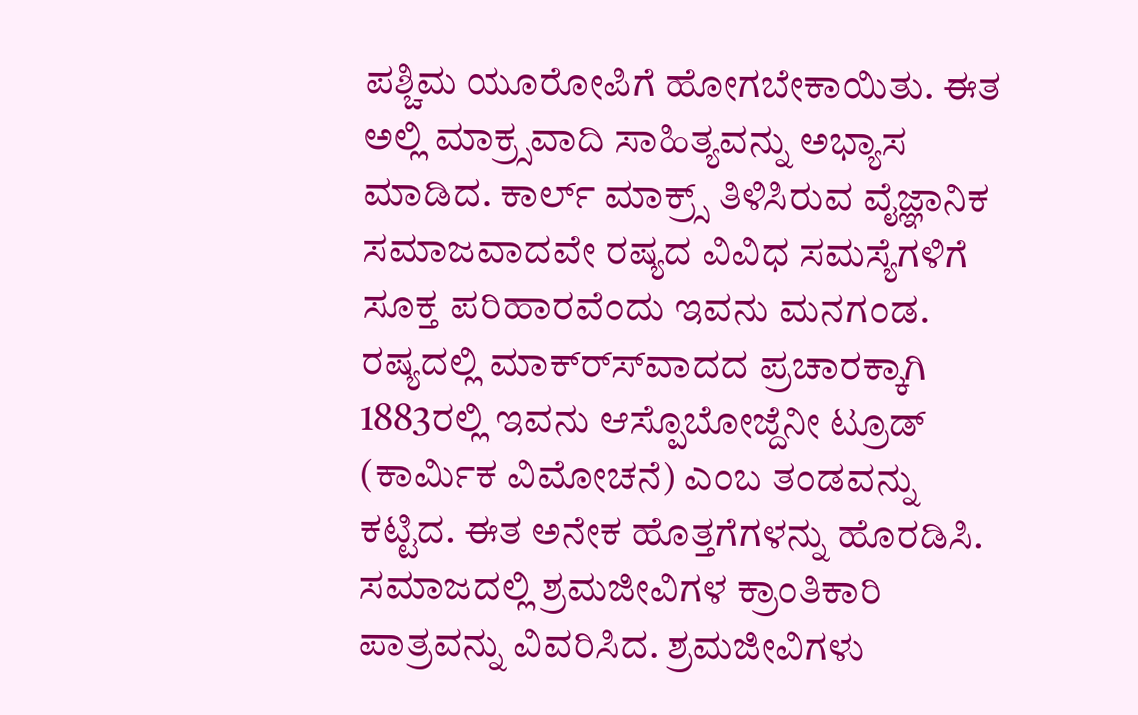ಪಶ್ಚಿಮ ಯೂರೋಪಿಗೆ ಹೋಗಬೇಕಾಯಿತು. ಈತ ಅಲ್ಲಿ ಮಾಕ್ರ್ಸವಾದಿ ಸಾಹಿತ್ಯವನ್ನು ಅಭ್ಯಾಸ ಮಾಡಿದ. ಕಾರ್ಲ್ ಮಾಕ್ರ್ಸ್ ತಿಳಿಸಿರುವ ವೈಜ್ಞಾನಿಕ ಸಮಾಜವಾದವೇ ರಷ್ಯದ ವಿವಿಧ ಸಮಸ್ಯೆಗಳಿಗೆ ಸೂಕ್ತ ಪರಿಹಾರವೆಂದು ಇವನು ಮನಗಂಡ. ರಷ್ಯದಲ್ಲಿ ಮಾಕ್ರ್ಸ್‍ವಾದದ ಪ್ರಚಾರಕ್ಕಾಗಿ 1883ರಲ್ಲಿ ಇವನು ಆಸ್ಪೊಬೋಜ್ದೆನೀ ಟ್ರೂಡ್ (ಕಾರ್ಮಿಕ ವಿಮೋಚನೆ) ಎಂಬ ತಂಡವನ್ನು ಕಟ್ಟಿದ. ಈತ ಅನೇಕ ಹೊತ್ತಗೆಗಳನ್ನು ಹೊರಡಿಸಿ. ಸಮಾಜದಲ್ಲಿ ಶ್ರಮಜೀವಿಗಳ ಕ್ರಾಂತಿಕಾರಿ ಪಾತ್ರವನ್ನು ವಿವರಿಸಿದ. ಶ್ರಮಜೀವಿಗಳು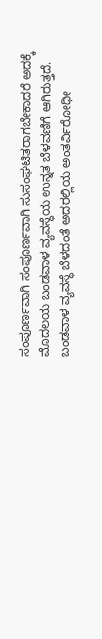ಸಂಪೂರ್ಣವಾಗಿ ಸಂಪೂರ್ಣವಾಗಿ ಸುಸಂಘಟಿತರಾಗಬೇಕಾದರೆ ಅದಕ್ಕೆ ಮೊದಲಯ ಬಂಡವಾಳ ವ್ಯವಸ್ಥೆಯ ಉನ್ನತ ಬೆಳವಣಿಗೆ ಆಗಿರುತ್ತದೆ. ಬಂಡವಾಳ ವ್ಯವಸ್ಥೆ ಬೆಳದಂತೆ ಅದರಲ್ಲಿಯ ಅಂತರ್ವಿರೋಧೀ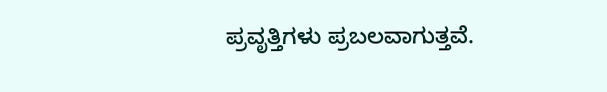ಪ್ರವೃತ್ತಿಗಳು ಪ್ರಬಲವಾಗುತ್ತವೆ.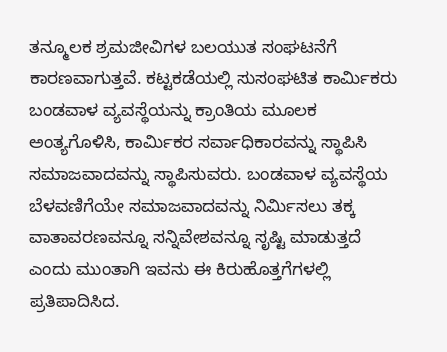ತನ್ಮೂಲಕ ಶ್ರಮಜೀವಿಗಳ ಬಲಯುತ ಸಂಘಟನೆಗೆ ಕಾರಣವಾಗುತ್ತವೆ. ಕಟ್ಟಕಡೆಯಲ್ಲಿ ಸುಸಂಘಟಿತ ಕಾರ್ಮಿಕರು ಬಂಡವಾಳ ವ್ಯವಸ್ಥೆಯನ್ನು ಕ್ರಾಂತಿಯ ಮೂಲಕ ಅಂತ್ಯಗೊಳಿಸಿ, ಕಾರ್ಮಿಕರ ಸರ್ವಾಧಿಕಾರವನ್ನು ಸ್ಥಾಪಿಸಿ ಸಮಾಜವಾದವನ್ನು ಸ್ಥಾಪಿಸುವರು. ಬಂಡವಾಳ ವ್ಯವಸ್ಥೆಯ ಬೆಳವಣಿಗೆಯೇ ಸಮಾಜವಾದವನ್ನು ನಿರ್ಮಿಸಲು ತಕ್ಕ ವಾತಾವರಣವನ್ನೂ ಸನ್ನಿವೇಶವನ್ನೂ ಸೃಷ್ಟಿ ಮಾಡುತ್ತದೆ ಎಂದು ಮುಂತಾಗಿ ಇವನು ಈ ಕಿರುಹೊತ್ತಗೆಗಳಲ್ಲಿ ಪ್ರತಿಪಾದಿಸಿದ.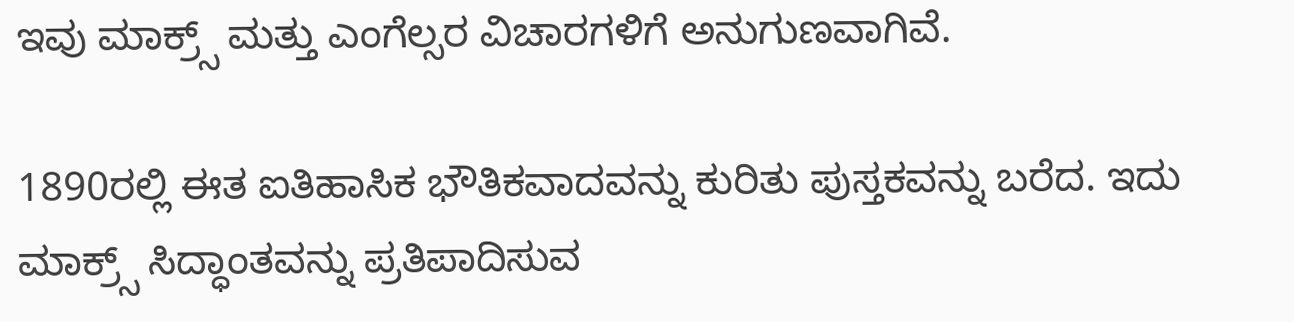ಇವು ಮಾಕ್ರ್ಸ್ ಮತ್ತು ಎಂಗೆಲ್ಸರ ವಿಚಾರಗಳಿಗೆ ಅನುಗುಣವಾಗಿವೆ.

1890ರಲ್ಲಿ ಈತ ಐತಿಹಾಸಿಕ ಭೌತಿಕವಾದವನ್ನು ಕುರಿತು ಪುಸ್ತಕವನ್ನು ಬರೆದ. ಇದು ಮಾಕ್ರ್ಸ್ ಸಿದ್ಧಾಂತವನ್ನು ಪ್ರತಿಪಾದಿಸುವ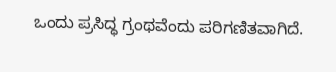ಒಂದು ಪ್ರಸಿದ್ಧ ಗ್ರಂಥವೆಂದು ಪರಿಗಣಿತವಾಗಿದೆ.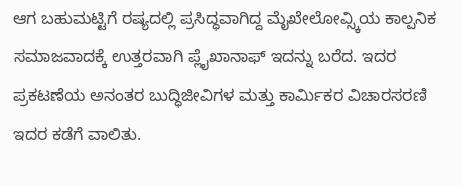ಆಗ ಬಹುಮಟ್ಟಿಗೆ ರಷ್ಯದಲ್ಲಿ ಪ್ರಸಿದ್ಧವಾಗಿದ್ದ ಮೈಖೇಲೋವ್ಸ್ಕಿಯ ಕಾಲ್ಪನಿಕ ಸಮಾಜವಾದಕ್ಕೆ ಉತ್ತರವಾಗಿ ಪ್ಲೈಖಾನಾಫ್ ಇದನ್ನು ಬರೆದ. ಇದರ ಪ್ರಕಟಣೆಯ ಅನಂತರ ಬುದ್ಧಿಜೀವಿಗಳ ಮತ್ತು ಕಾರ್ಮಿಕರ ವಿಚಾರಸರಣಿ ಇದರ ಕಡೆಗೆ ವಾಲಿತು.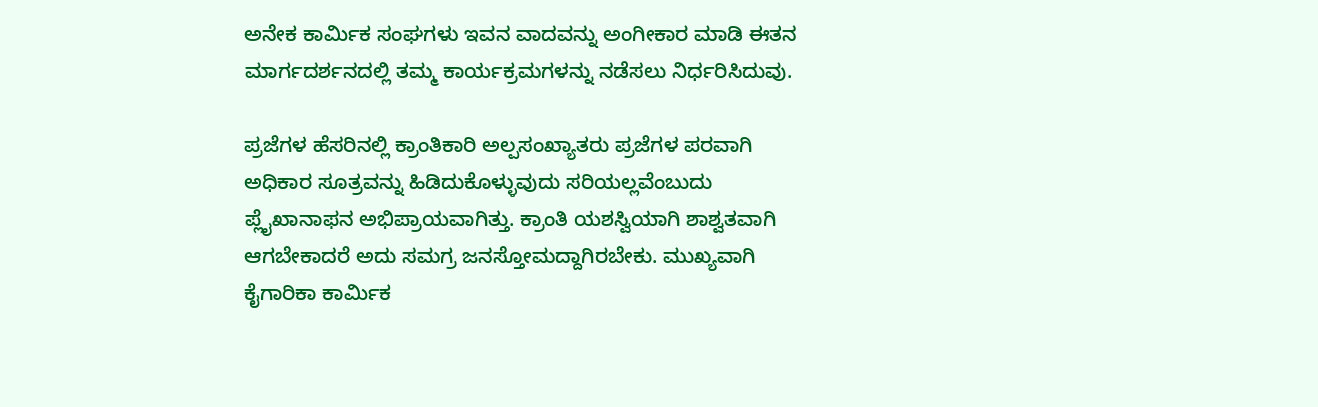ಅನೇಕ ಕಾರ್ಮಿಕ ಸಂಘಗಳು ಇವನ ವಾದವನ್ನು ಅಂಗೀಕಾರ ಮಾಡಿ ಈತನ ಮಾರ್ಗದರ್ಶನದಲ್ಲಿ ತಮ್ಮ ಕಾರ್ಯಕ್ರಮಗಳನ್ನು ನಡೆಸಲು ನಿರ್ಧರಿಸಿದುವು.

ಪ್ರಜೆಗಳ ಹೆಸರಿನಲ್ಲಿ ಕ್ರಾಂತಿಕಾರಿ ಅಲ್ಪಸಂಖ್ಯಾತರು ಪ್ರಜೆಗಳ ಪರವಾಗಿ ಅಧಿಕಾರ ಸೂತ್ರವನ್ನು ಹಿಡಿದುಕೊಳ್ಳುವುದು ಸರಿಯಲ್ಲವೆಂಬುದು ಪ್ಲೈಖಾನಾಫನ ಅಭಿಪ್ರಾಯವಾಗಿತ್ತು. ಕ್ರಾಂತಿ ಯಶಸ್ವಿಯಾಗಿ ಶಾಶ್ವತವಾಗಿ ಆಗಬೇಕಾದರೆ ಅದು ಸಮಗ್ರ ಜನಸ್ತೋಮದ್ದಾಗಿರಬೇಕು. ಮುಖ್ಯವಾಗಿ ಕೈಗಾರಿಕಾ ಕಾರ್ಮಿಕ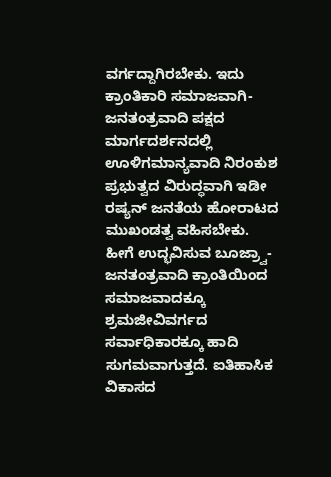ವರ್ಗದ್ದಾಗಿರಬೇಕು. ಇದು ಕ್ರಾಂತಿಕಾರಿ ಸಮಾಜವಾಗಿ-ಜನತಂತ್ರವಾದಿ ಪಕ್ಷದ ಮಾರ್ಗದರ್ಶನದಲ್ಲಿ ಊಳಿಗಮಾನ್ಯವಾದಿ ನಿರಂಕುಶ ಪ್ರಭುತ್ವದ ವಿರುದ್ಧವಾಗಿ ಇಡೀ ರಷ್ಯನ್ ಜನತೆಯ ಹೋರಾಟದ ಮುಖಂಡತ್ವ ವಹಿಸಬೇಕು. ಹೀಗೆ ಉದ್ಭವಿಸುವ ಬೂಜ್ರ್ವಾ-ಜನತಂತ್ರವಾದಿ ಕ್ರಾಂತಿಯಿಂದ ಸಮಾಜವಾದಕ್ಕೂ ಶ್ರಮಜೀವಿವರ್ಗದ ಸರ್ವಾಧಿಕಾರಕ್ಕೂ ಹಾದಿ ಸುಗಮವಾಗುತ್ತದೆ. ಐತಿಹಾಸಿಕ ವಿಕಾಸದ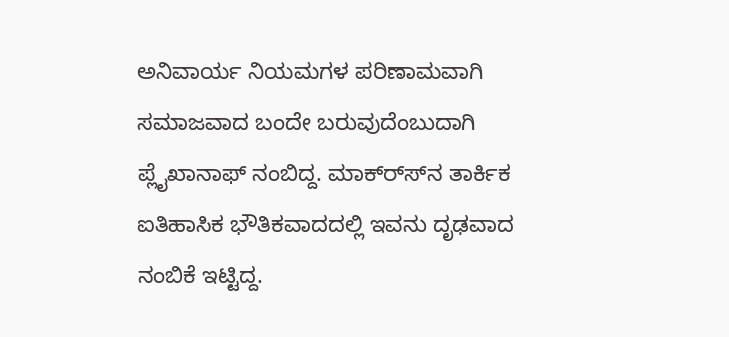ಅನಿವಾರ್ಯ ನಿಯಮಗಳ ಪರಿಣಾಮವಾಗಿ ಸಮಾಜವಾದ ಬಂದೇ ಬರುವುದೆಂಬುದಾಗಿ ಪ್ಲೈಖಾನಾಫ್ ನಂಬಿದ್ದ. ಮಾಕ್ರ್ಸ್‍ನ ತಾರ್ಕಿಕ ಐತಿಹಾಸಿಕ ಭೌತಿಕವಾದದಲ್ಲಿ ಇವನು ದೃಢವಾದ ನಂಬಿಕೆ ಇಟ್ಟಿದ್ದ.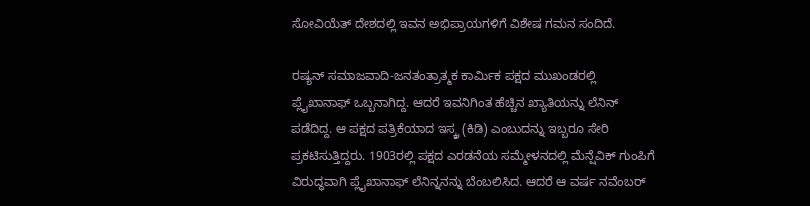ಸೋವಿಯೆತ್ ದೇಶದಲ್ಲಿ ಇವನ ಅಭಿಪ್ರಾಯಗಳಿಗೆ ವಿಶೇಷ ಗಮನ ಸಂದಿದೆ.

ರಷ್ಯನ್ ಸಮಾಜವಾದಿ-ಜನತಂತ್ರಾತ್ಮಕ ಕಾರ್ಮಿಕ ಪಕ್ಷದ ಮುಖಂಡರಲ್ಲಿ ಪ್ಲೈಖಾನಾಫ್ ಒಬ್ಬನಾಗಿದ್ದ. ಆದರೆ ಇವನಿಗಿಂತ ಹೆಚ್ಚಿನ ಖ್ಯಾತಿಯನ್ನು ಲೆನಿನ್ ಪಡೆದಿದ್ದ. ಆ ಪಕ್ಷದ ಪತ್ರಿಕೆಯಾದ ಇಸ್ಕ್ರ (ಕಿಡಿ) ಎಂಬುದನ್ನು ಇಬ್ಬರೂ ಸೇರಿ ಪ್ರಕಟಿಸುತ್ತಿದ್ದರು. 1903ರಲ್ಲಿ ಪಕ್ಷದ ಎರಡನೆಯ ಸಮ್ಮೇಳನದಲ್ಲಿ ಮೆನ್ಷೆವಿಕ್ ಗುಂಪಿಗೆ ವಿರುದ್ಧವಾಗಿ ಪ್ಲೈಖಾನಾಫ್ ಲೆನಿನ್ನನನ್ನು ಬೆಂಬಲಿಸಿದ. ಆದರೆ ಆ ವರ್ಷ ನವೆಂಬರ್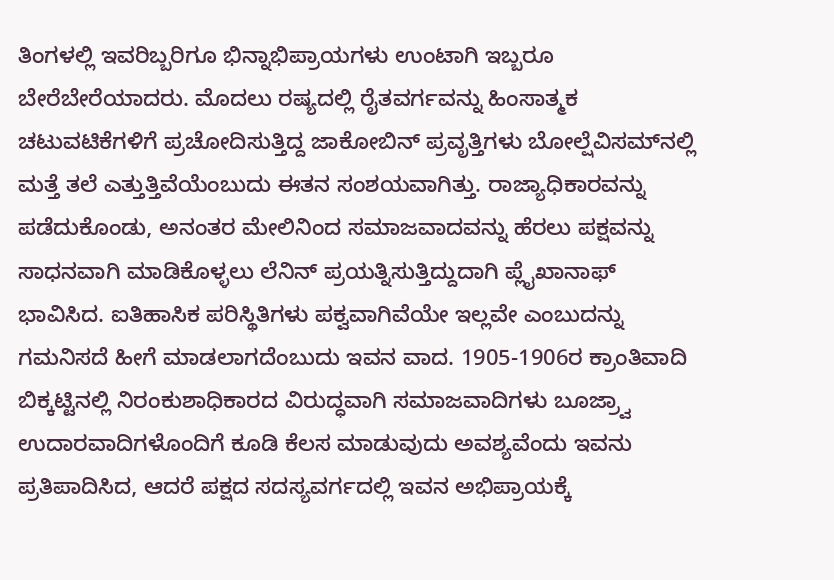ತಿಂಗಳಲ್ಲಿ ಇವರಿಬ್ಬರಿಗೂ ಭಿನ್ನಾಭಿಪ್ರಾಯಗಳು ಉಂಟಾಗಿ ಇಬ್ಬರೂ ಬೇರೆಬೇರೆಯಾದರು. ಮೊದಲು ರಷ್ಯದಲ್ಲಿ ರೈತವರ್ಗವನ್ನು ಹಿಂಸಾತ್ಮಕ ಚಟುವಟಿಕೆಗಳಿಗೆ ಪ್ರಚೋದಿಸುತ್ತಿದ್ದ ಜಾಕೋಬಿನ್ ಪ್ರವೃತ್ತಿಗಳು ಬೋಲ್ಷೆವಿಸಮ್‍ನಲ್ಲಿ ಮತ್ತೆ ತಲೆ ಎತ್ತುತ್ತಿವೆಯೆಂಬುದು ಈತನ ಸಂಶಯವಾಗಿತ್ತು. ರಾಜ್ಯಾಧಿಕಾರವನ್ನು ಪಡೆದುಕೊಂಡು, ಅನಂತರ ಮೇಲಿನಿಂದ ಸಮಾಜವಾದವನ್ನು ಹೆರಲು ಪಕ್ಷವನ್ನು ಸಾಧನವಾಗಿ ಮಾಡಿಕೊಳ್ಳಲು ಲೆನಿನ್ ಪ್ರಯತ್ನಿಸುತ್ತಿದ್ದುದಾಗಿ ಪ್ಲೈಖಾನಾಫ್ ಭಾವಿಸಿದ. ಐತಿಹಾಸಿಕ ಪರಿಸ್ಥಿತಿಗಳು ಪಕ್ವವಾಗಿವೆಯೇ ಇಲ್ಲವೇ ಎಂಬುದನ್ನು ಗಮನಿಸದೆ ಹೀಗೆ ಮಾಡಲಾಗದೆಂಬುದು ಇವನ ವಾದ. 1905-1906ರ ಕ್ರಾಂತಿವಾದಿ ಬಿಕ್ಕಟ್ಟಿನಲ್ಲಿ ನಿರಂಕುಶಾಧಿಕಾರದ ವಿರುದ್ಧವಾಗಿ ಸಮಾಜವಾದಿಗಳು ಬೂಜ್ರ್ವಾ ಉದಾರವಾದಿಗಳೊಂದಿಗೆ ಕೂಡಿ ಕೆಲಸ ಮಾಡುವುದು ಅವಶ್ಯವೆಂದು ಇವನು ಪ್ರತಿಪಾದಿಸಿದ, ಆದರೆ ಪಕ್ಷದ ಸದಸ್ಯವರ್ಗದಲ್ಲಿ ಇವನ ಅಭಿಪ್ರಾಯಕ್ಕೆ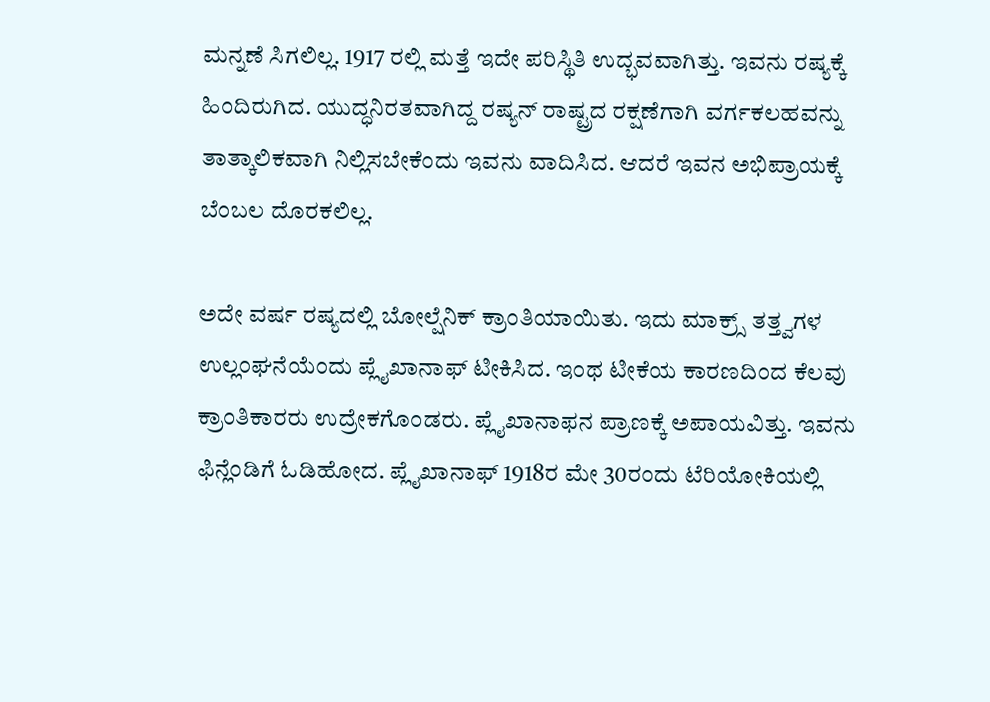ಮನ್ನಣೆ ಸಿಗಲಿಲ್ಲ. 1917 ರಲ್ಲಿ ಮತ್ತೆ ಇದೇ ಪರಿಸ್ಥಿತಿ ಉದ್ಭವವಾಗಿತ್ತು. ಇವನು ರಷ್ಯಕ್ಕೆ ಹಿಂದಿರುಗಿದ. ಯುದ್ಧನಿರತವಾಗಿದ್ದ ರಷ್ಯನ್ ರಾಷ್ಟ್ರದ ರಕ್ಷಣೆಗಾಗಿ ವರ್ಗಕಲಹವನ್ನು ತಾತ್ಕಾಲಿಕವಾಗಿ ನಿಲ್ಲಿಸಬೇಕೆಂದು ಇವನು ವಾದಿಸಿದ. ಆದರೆ ಇವನ ಅಭಿಪ್ರಾಯಕ್ಕೆ ಬೆಂಬಲ ದೊರಕಲಿಲ್ಲ.

ಅದೇ ವರ್ಷ ರಷ್ಯದಲ್ಲಿ ಬೋಲ್ಷೆನಿಕ್ ಕ್ರಾಂತಿಯಾಯಿತು. ಇದು ಮಾಕ್ರ್ಸ್ ತತ್ತ್ವಗಳ ಉಲ್ಲಂಘನೆಯೆಂದು ಪ್ಲೈಖಾನಾಫ್ ಟೀಕಿಸಿದ. ಇಂಥ ಟೀಕೆಯ ಕಾರಣದಿಂದ ಕೆಲವು ಕ್ರಾಂತಿಕಾರರು ಉದ್ರೇಕಗೊಂಡರು. ಪ್ಲೈಖಾನಾಫನ ಪ್ರಾಣಕ್ಕೆ ಅಪಾಯವಿತ್ತು. ಇವನು ಫಿನ್ಲೆಂಡಿಗೆ ಓಡಿಹೋದ. ಪ್ಲೈಖಾನಾಫ್ 1918ರ ಮೇ 30ರಂದು ಟೆರಿಯೋಕಿಯಲ್ಲಿ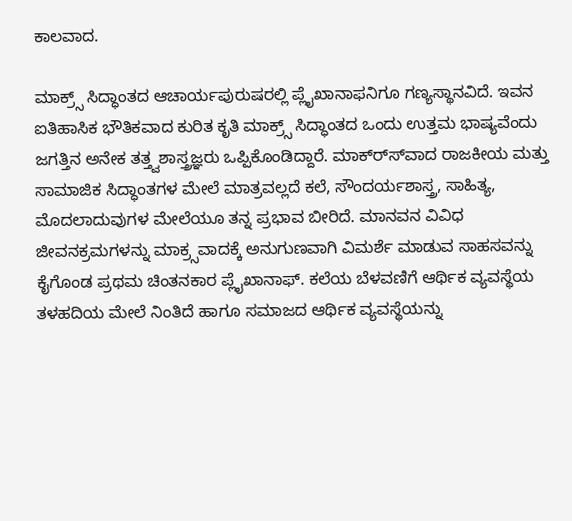ಕಾಲವಾದ.

ಮಾಕ್ರ್ಸ್ ಸಿದ್ಧಾಂತದ ಆಚಾರ್ಯಪುರುಷರಲ್ಲಿ ಪ್ಲೈಖಾನಾಫನಿಗೂ ಗಣ್ಯಸ್ಥಾನವಿದೆ. ಇವನ ಐತಿಹಾಸಿಕ ಭೌತಿಕವಾದ ಕುರಿತ ಕೃತಿ ಮಾಕ್ರ್ಸ್ ಸಿದ್ಧಾಂತದ ಒಂದು ಉತ್ತಮ ಭಾಷ್ಯವೆಂದು ಜಗತ್ತಿನ ಅನೇಕ ತತ್ತ್ವಶಾಸ್ತ್ರಜ್ಞರು ಒಪ್ಪಿಕೊಂಡಿದ್ದಾರೆ. ಮಾಕ್ರ್ಸ್‍ವಾದ ರಾಜಕೀಯ ಮತ್ತು ಸಾಮಾಜಿಕ ಸಿದ್ಧಾಂತಗಳ ಮೇಲೆ ಮಾತ್ರವಲ್ಲದೆ ಕಲೆ, ಸೌಂದರ್ಯಶಾಸ್ತ್ರ, ಸಾಹಿತ್ಯ, ಮೊದಲಾದುವುಗಳ ಮೇಲೆಯೂ ತನ್ನ ಪ್ರಭಾವ ಬೀರಿದೆ. ಮಾನವನ ವಿವಿಧ ಜೀವನಕ್ರಮಗಳನ್ನು ಮಾಕ್ರ್ಸವಾದಕ್ಕೆ ಅನುಗುಣವಾಗಿ ವಿಮರ್ಶೆ ಮಾಡುವ ಸಾಹಸವನ್ನು ಕೈಗೊಂಡ ಪ್ರಥಮ ಚಿಂತನಕಾರ ಪ್ಲೈಖಾನಾಫ್. ಕಲೆಯ ಬೆಳವಣಿಗೆ ಆರ್ಥಿಕ ವ್ಯವಸ್ಥೆಯ ತಳಹದಿಯ ಮೇಲೆ ನಿಂತಿದೆ ಹಾಗೂ ಸಮಾಜದ ಆರ್ಥಿಕ ವ್ಯವಸ್ಥೆಯನ್ನು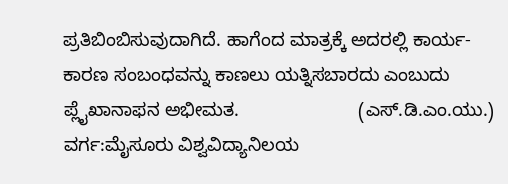ಪ್ರತಿಬಿಂಬಿಸುವುದಾಗಿದೆ. ಹಾಗೆಂದ ಮಾತ್ರಕ್ಕೆ ಅದರಲ್ಲಿ ಕಾರ್ಯ-ಕಾರಣ ಸಂಬಂಧವನ್ನು ಕಾಣಲು ಯತ್ನಿಸಬಾರದು ಎಂಬುದು ಪ್ಲೈಖಾನಾಫನ ಅಭೀಮತ.                       (ಎಸ್.ಡಿ.ಎಂ.ಯು.)
ವರ್ಗ:ಮೈಸೂರು ವಿಶ್ವವಿದ್ಯಾನಿಲಯ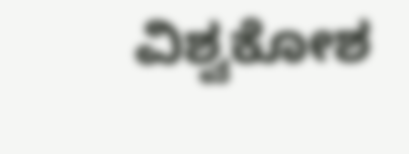ವಿಶ್ವಕೋಶ